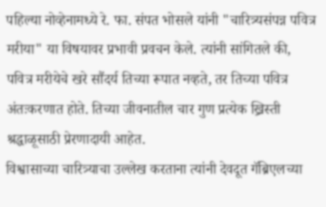पहिल्या नोव्हेनामध्ये रे. फा. संपत भोसले यांनी "चारित्र्यसंपन्न पवित्र मरीया" या विषयावर प्रभावी प्रवचन केले. त्यांनी सांगितले की, पवित्र मरीयेचे खरे सौंदर्य तिच्या रूपात नव्हते, तर तिच्या पवित्र अंतःकरणात होते. तिच्या जीवनातील चार गुण प्रत्येक ख्रिस्ती श्रद्धाळूसाठी प्रेरणादायी आहेत.
विश्वासाच्या चारित्र्याचा उल्लेख करताना त्यांनी देवदूत गॅब्रिएलच्या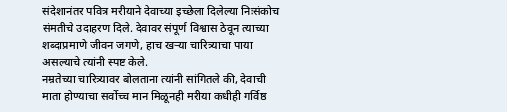संदेशानंतर पवित्र मरीयाने देवाच्या इच्छेला दिलेल्या निःसंकोच संमतीचे उदाहरण दिले. देवावर संपूर्ण विश्वास ठेवून त्याच्या शब्दाप्रमाणे जीवन जगणे, हाच खऱ्या चारित्र्याचा पाया असल्याचे त्यांनी स्पष्ट केले.
नम्रतेच्या चारित्र्यावर बोलताना त्यांनी सांगितले की, देवाची माता होण्याचा सर्वोच्च मान मिळूनही मरीया कधीही गर्विष्ठ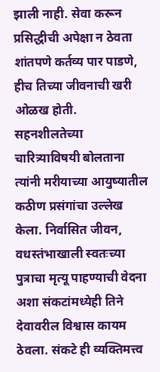झाली नाही. सेवा करून प्रसिद्धीची अपेक्षा न ठेवता शांतपणे कर्तव्य पार पाडणे, हीच तिच्या जीवनाची खरी ओळख होती.
सहनशीलतेच्या चारित्र्याविषयी बोलताना त्यांनी मरीयाच्या आयुष्यातील कठीण प्रसंगांचा उल्लेख केला. निर्वासित जीवन, वधस्तंभाखाली स्वतःच्या पुत्राचा मृत्यू पाहण्याची वेदना अशा संकटांमध्येही तिने देवावरील विश्वास कायम ठेवला. संकटे ही व्यक्तिमत्त्व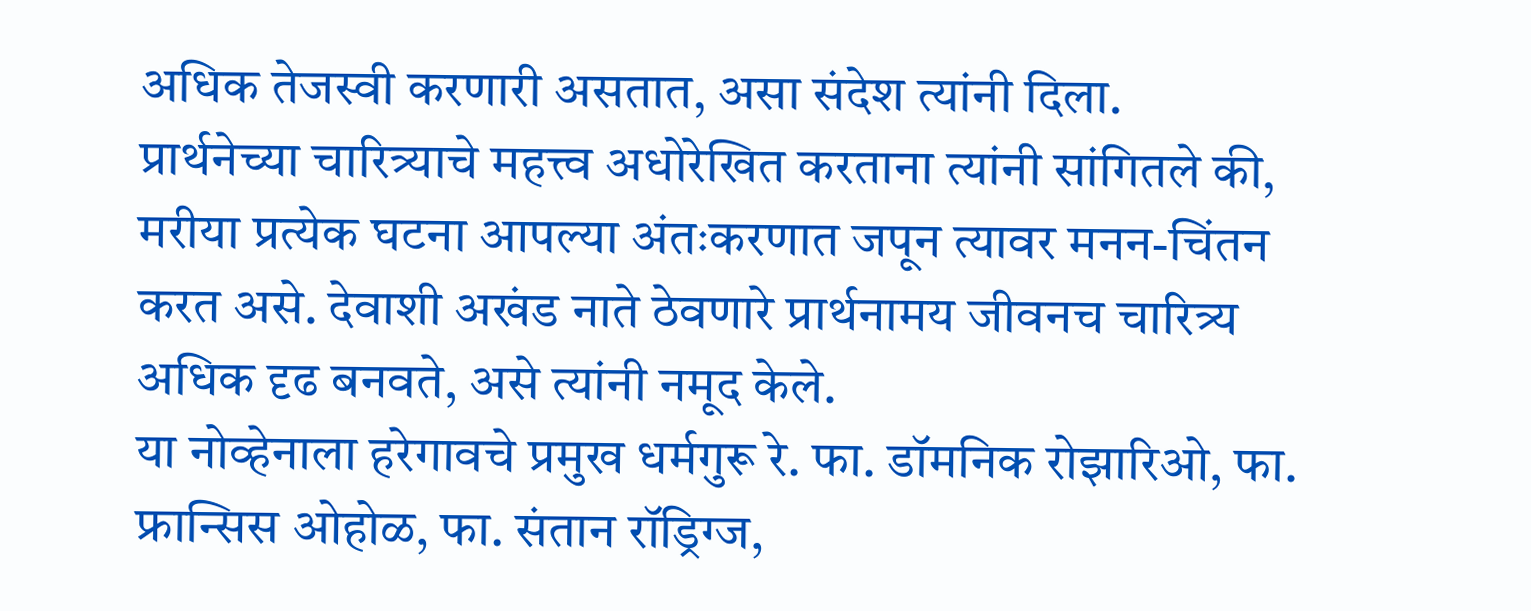अधिक तेजस्वी करणारी असतात, असा संदेश त्यांनी दिला.
प्रार्थनेच्या चारित्र्याचे महत्त्व अधोरेखित करताना त्यांनी सांगितले की, मरीया प्रत्येक घटना आपल्या अंतःकरणात जपून त्यावर मनन-चिंतन करत असे. देवाशी अखंड नाते ठेवणारे प्रार्थनामय जीवनच चारित्र्य अधिक दृढ बनवते, असे त्यांनी नमूद केले.
या नोव्हेनाला हरेगावचे प्रमुख धर्मगुरू रे. फा. डॉमनिक रोझारिओ, फा. फ्रान्सिस ओहोळ, फा. संतान रॉड्रिग्ज,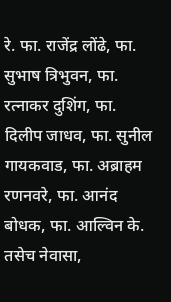रे. फा. राजेंद्र लोंढे, फा. सुभाष त्रिभुवन, फा. रत्नाकर दुशिंग, फा. दिलीप जाधव, फा. सुनील गायकवाड, फा. अब्राहम रणनवरे, फा. आनंद बोधक, फा. आल्विन के. तसेच नेवासा,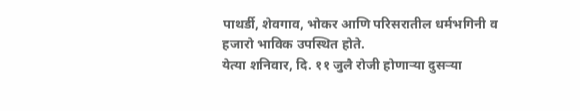पाथर्डी, शेवगाव, भोकर आणि परिसरातील धर्मभगिनी व हजारो भाविक उपस्थित होते.
येत्या शनिवार, दि. ११ जुलै रोजी होणाऱ्या दुसऱ्या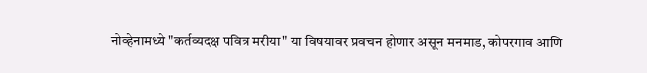नोव्हेनामध्ये "कर्तव्यदक्ष पवित्र मरीया" या विषयावर प्रवचन होणार असून मनमाड, कोपरगाव आणि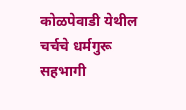कोळपेवाडी येथील चर्चचे धर्मगुरू सहभागी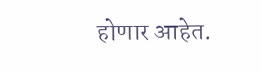होणार आहेत.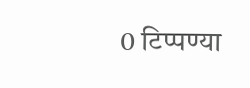0 टिप्पण्या